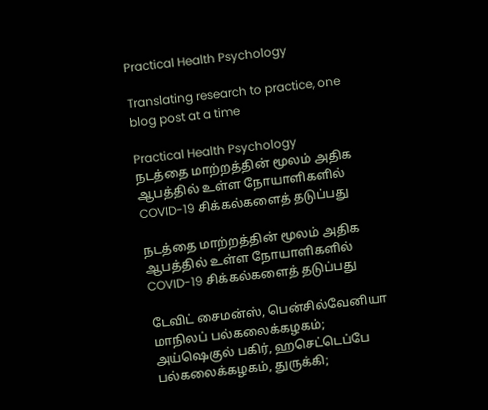Practical Health Psychology

Translating research to practice, one blog post at a time

Practical Health Psychology
நடத்தை மாற்றத்தின் மூலம் அதிக ஆபத்தில் உள்ள நோயாளிகளில் COVID-19 சிக்கல்களைத் தடுப்பது

நடத்தை மாற்றத்தின் மூலம் அதிக ஆபத்தில் உள்ள நோயாளிகளில் COVID-19 சிக்கல்களைத் தடுப்பது

டேவிட் சைமன்ஸ், பென்சில்வேனியா மாநிலப் பல்கலைக்கழகம்; அய்ஷெகுல் பகிர், ஹசெட்டெப்பே பல்கலைக்கழகம், துருக்கி;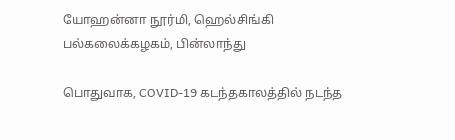யோஹன்னா நூர்மி, ஹெல்சிங்கி பல்கலைக்கழகம், பின்லாந்து

பொதுவாக, COVID-19 கடந்தகாலத்தில் நடந்த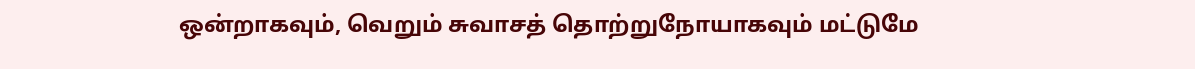ஒன்றாகவும், வெறும் சுவாசத் தொற்றுநோயாகவும் மட்டுமே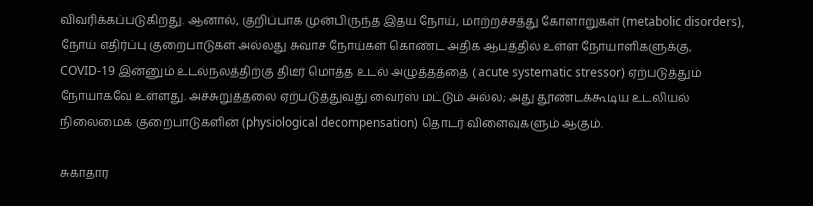விவரிக்கப்படுகிறது. ஆனால், குறிப்பாக முன்பிருந்த இதய நோய், மாற்றச்சத்து கோளாறுகள் (metabolic disorders), நோய் எதிர்ப்பு குறைபாடுகள் அல்லது சுவாச நோய்கள் கொண்ட அதிக ஆபத்தில் உள்ள நோயாளிகளுக்கு,  COVID-19 இன்னும் உடல்நலத்திற்கு திடீர் மொத்த உடல் அழுத்தத்தை ( acute systematic stressor) ஏற்படுத்தும் நோயாகவே உள்ளது. அச்சுறுத்தலை ஏற்படுத்துவது வைரஸ் மட்டும் அல்ல; அது தூண்டக்கூடிய உடலியல் நிலைமைக் குறைபாடுகளின் (physiological decompensation) தொடர் விளைவுகளும் ஆகும்.

சுகாதார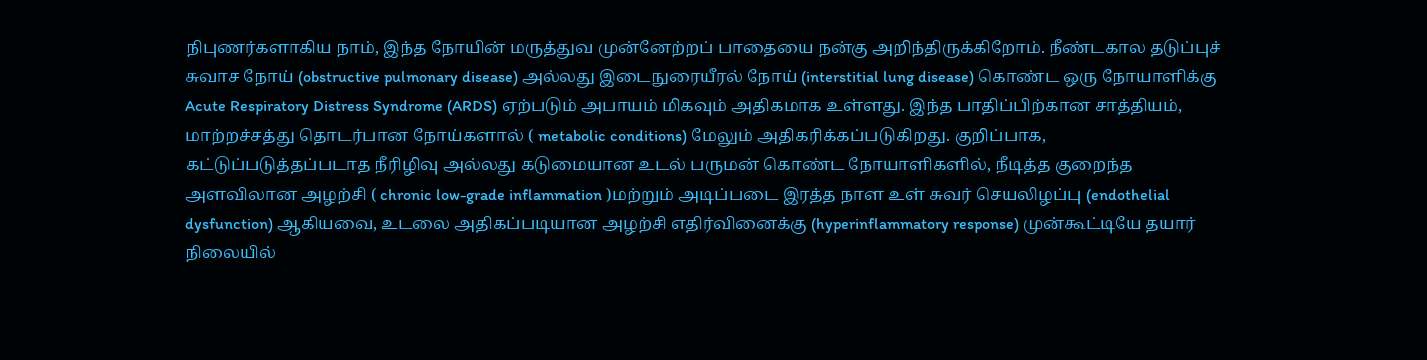நிபுணர்களாகிய நாம், இந்த நோயின் மருத்துவ முன்னேற்றப் பாதையை நன்கு அறிந்திருக்கிறோம். நீண்டகால தடுப்புச் சுவாச நோய் (obstructive pulmonary disease) அல்லது இடைநுரையீரல் நோய் (interstitial lung disease) கொண்ட ஒரு நோயாளிக்கு Acute Respiratory Distress Syndrome (ARDS) ஏற்படும் அபாயம் மிகவும் அதிகமாக உள்ளது. இந்த பாதிப்பிற்கான சாத்தியம், மாற்றச்சத்து தொடர்பான நோய்களால் ( metabolic conditions) மேலும் அதிகரிக்கப்படுகிறது. குறிப்பாக, கட்டுப்படுத்தப்படாத நீரிழிவு அல்லது கடுமையான உடல் பருமன் கொண்ட நோயாளிகளில், நீடித்த குறைந்த அளவிலான அழற்சி ( chronic low-grade inflammation )மற்றும் அடிப்படை இரத்த நாள உள் சுவர் செயலிழப்பு (endothelial dysfunction) ஆகியவை, உடலை அதிகப்படியான அழற்சி எதிர்வினைக்கு (hyperinflammatory response) முன்கூட்டியே தயார் நிலையில்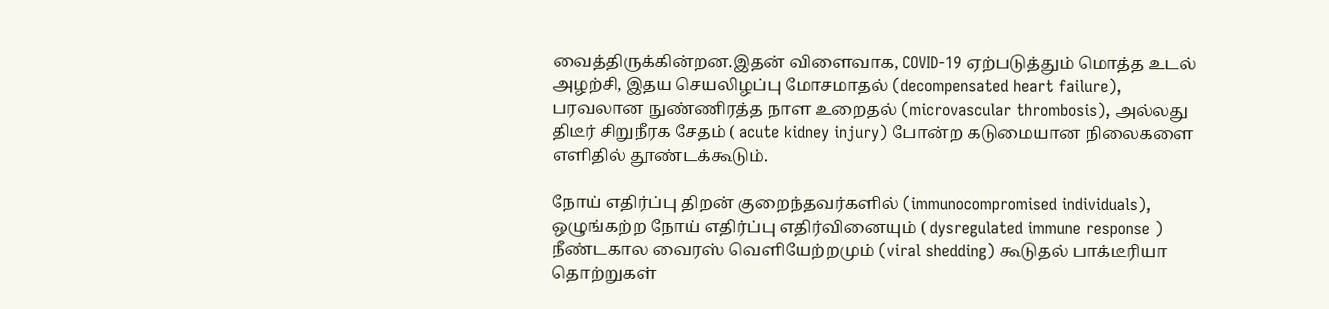வைத்திருக்கின்றன.இதன் விளைவாக, COVID-19 ஏற்படுத்தும் மொத்த உடல் அழற்சி, இதய செயலிழப்பு மோசமாதல் (decompensated heart failure), பரவலான நுண்ணிரத்த நாள உறைதல் (microvascular thrombosis), அல்லது திடீர் சிறுநீரக சேதம் ( acute kidney injury) போன்ற கடுமையான நிலைகளை எளிதில் தூண்டக்கூடும்.

நோய் எதிர்ப்பு திறன் குறைந்தவர்களில் (immunocompromised individuals), ஒழுங்கற்ற நோய் எதிர்ப்பு எதிர்வினையும் ( dysregulated immune response ) நீண்டகால வைரஸ் வெளியேற்றமும் (viral shedding) கூடுதல் பாக்டீரியா தொற்றுகள்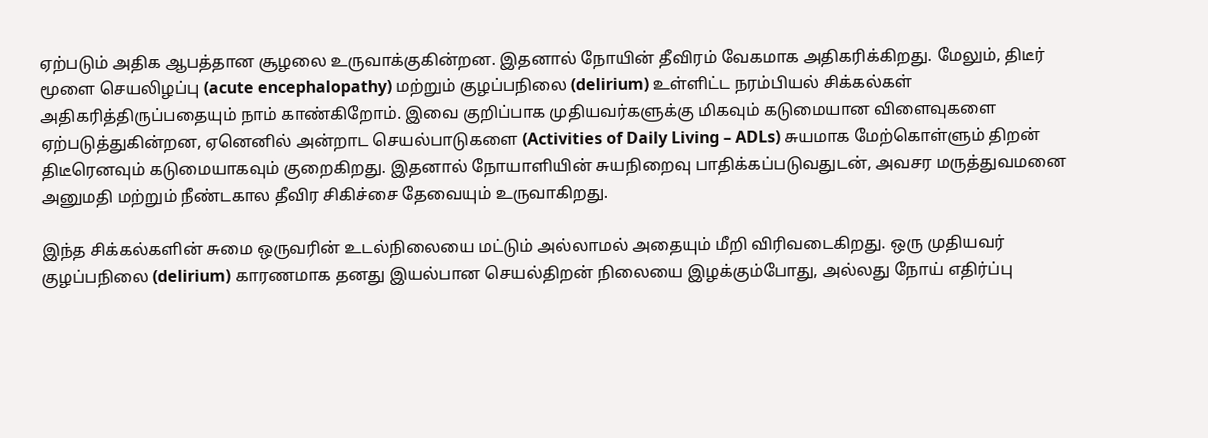ஏற்படும் அதிக ஆபத்தான சூழலை உருவாக்குகின்றன. இதனால் நோயின் தீவிரம் வேகமாக அதிகரிக்கிறது. மேலும், திடீர் மூளை செயலிழப்பு (acute encephalopathy) மற்றும் குழப்பநிலை (delirium) உள்ளிட்ட நரம்பியல் சிக்கல்கள் அதிகரித்திருப்பதையும் நாம் காண்கிறோம். இவை குறிப்பாக முதியவர்களுக்கு மிகவும் கடுமையான விளைவுகளை ஏற்படுத்துகின்றன, ஏனெனில் அன்றாட செயல்பாடுகளை (Activities of Daily Living – ADLs) சுயமாக மேற்கொள்ளும் திறன் திடீரெனவும் கடுமையாகவும் குறைகிறது. இதனால் நோயாளியின் சுயநிறைவு பாதிக்கப்படுவதுடன், அவசர மருத்துவமனை அனுமதி மற்றும் நீண்டகால தீவிர சிகிச்சை தேவையும் உருவாகிறது.

இந்த சிக்கல்களின் சுமை ஒருவரின் உடல்நிலையை மட்டும் அல்லாமல் அதையும் மீறி விரிவடைகிறது. ஒரு முதியவர் குழப்பநிலை (delirium) காரணமாக தனது இயல்பான செயல்திறன் நிலையை இழக்கும்போது, அல்லது நோய் எதிர்ப்பு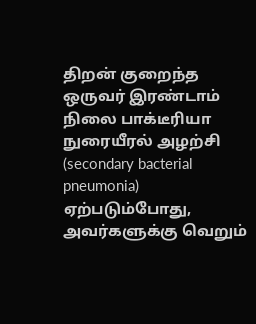திறன் குறைந்த ஒருவர் இரண்டாம் நிலை பாக்டீரியா நுரையீரல் அழற்சி (secondary bacterial pneumonia) ஏற்படும்போது, அவர்களுக்கு வெறும்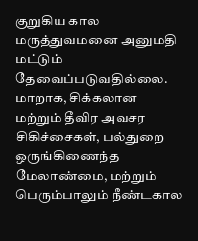குறுகிய கால மருத்துவமனை அனுமதி மட்டும் தேவைப்படுவதில்லை. மாறாக, சிக்கலான மற்றும் தீவிர அவசர சிகிச்சைகள், பல்துறை ஒருங்கிணைந்த மேலாண்மை, மற்றும் பெரும்பாலும் நீண்டகால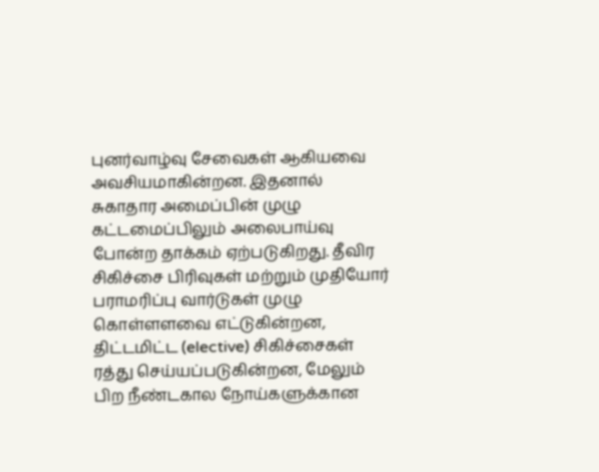புனர்வாழ்வு சேவைகள் ஆகியவை அவசியமாகின்றன. இதனால் சுகாதார அமைப்பின் முழு கட்டமைப்பிலும் அலைபாய்வு போன்ற தாக்கம் ஏற்படுகிறது. தீவிர சிகிச்சை பிரிவுகள் மற்றும் முதியோர் பராமரிப்பு வார்டுகள் முழு கொள்ளளவை எட்டுகின்றன, திட்டமிட்ட (elective) சிகிச்சைகள் ரத்து செய்யப்படுகின்றன, மேலும் பிற நீண்டகால நோய்களுக்கான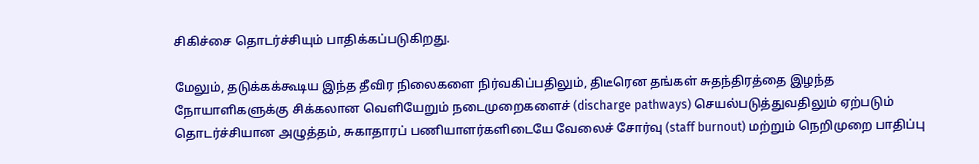சிகிச்சை தொடர்ச்சியும் பாதிக்கப்படுகிறது.

மேலும், தடுக்கக்கூடிய இந்த தீவிர நிலைகளை நிர்வகிப்பதிலும், திடீரென தங்கள் சுதந்திரத்தை இழந்த நோயாளிகளுக்கு சிக்கலான வெளியேறும் நடைமுறைகளைச் (discharge pathways) செயல்படுத்துவதிலும் ஏற்படும் தொடர்ச்சியான அழுத்தம், சுகாதாரப் பணியாளர்களிடையே வேலைச் சோர்வு (staff burnout) மற்றும் நெறிமுறை பாதிப்பு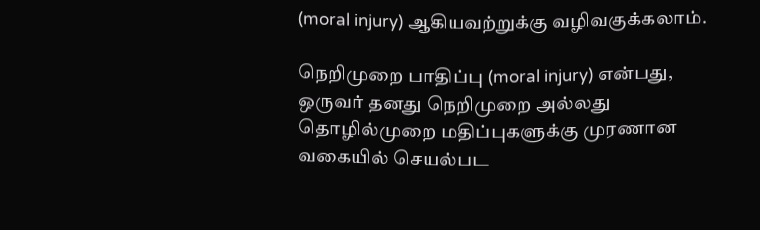(moral injury) ஆகியவற்றுக்கு வழிவகுக்கலாம்.

நெறிமுறை பாதிப்பு (moral injury) என்பது, ஒருவர் தனது நெறிமுறை அல்லது தொழில்முறை மதிப்புகளுக்கு முரணான வகையில் செயல்பட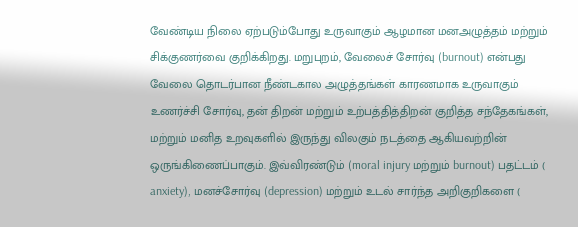வேண்டிய நிலை ஏற்படும்போது உருவாகும் ஆழமான மனஅழுத்தம் மற்றும் சிக்குணர்வை குறிக்கிறது. மறுபுறம், வேலைச் சோர்வு (burnout) என்பது வேலை தொடர்பான நீண்டகால அழுத்தங்கள் காரணமாக உருவாகும் உணர்ச்சி சோர்வு, தன் திறன் மற்றும் உற்பத்தித்திறன் குறித்த சந்தேகங்கள், மற்றும் மனித உறவுகளில் இருந்து விலகும் நடத்தை ஆகியவற்றின் ஒருங்கிணைப்பாகும். இவ்விரண்டும் (moral injury மற்றும் burnout) பதட்டம் ( anxiety), மனச்சோர்வு (depression) மற்றும் உடல் சார்ந்த அறிகுறிகளை (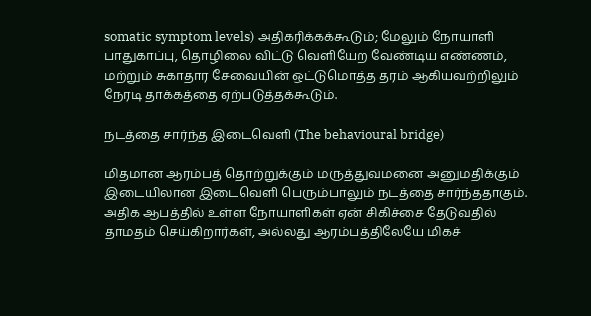somatic symptom levels) அதிகரிக்கக்கூடும்; மேலும் நோயாளி பாதுகாப்பு, தொழிலை விட்டு வெளியேற வேண்டிய எண்ணம், மற்றும் சுகாதார சேவையின் ஒட்டுமொத்த தரம் ஆகியவற்றிலும் நேரடி தாக்கத்தை ஏற்படுத்தக்கூடும்.

நடத்தை சார்ந்த இடைவெளி (The behavioural bridge)

மிதமான ஆரம்பத் தொற்றுக்கும் மருத்துவமனை அனுமதிக்கும் இடையிலான இடைவெளி பெரும்பாலும் நடத்தை சார்ந்ததாகும். அதிக ஆபத்தில் உள்ள நோயாளிகள் ஏன் சிகிச்சை தேடுவதில் தாமதம் செய்கிறார்கள், அல்லது ஆரம்பத்திலேயே மிகச்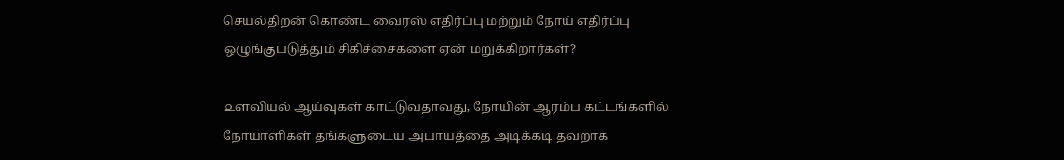செயல்திறன் கொண்ட வைரஸ் எதிர்ப்பு மற்றும் நோய் எதிர்ப்பு ஒழுங்குபடுத்தும் சிகிச்சைகளை ஏன் மறுக்கிறார்கள்?

௨ளவியல் ஆய்வுகள் காட்டுவதாவது, நோயின் ஆரம்ப கட்டங்களில் நோயாளிகள் தங்களுடைய அபாயத்தை அடிக்கடி தவறாக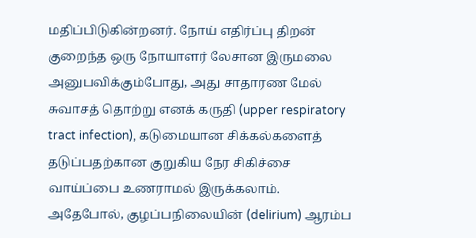மதிப்பிடுகின்றனர். நோய் எதிர்ப்பு திறன் குறைந்த ஒரு நோயாளர் லேசான இருமலை அனுபவிக்கும்போது, அது சாதாரண மேல் சுவாசத் தொற்று எனக் கருதி (upper respiratory tract infection), கடுமையான சிக்கல்களைத் தடுப்பதற்கான குறுகிய நேர சிகிச்சை வாய்ப்பை உணராமல் இருக்கலாம். அதேபோல், குழப்பநிலையின் (delirium) ஆரம்ப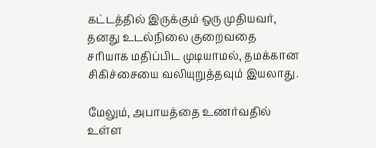கட்டத்தில் இருக்கும் ஒரு முதியவர், தனது உடல்நிலை குறைவதை சரியாக மதிப்பிட முடியாமல், தமக்கான சிகிச்சையை வலியுறுத்தவும் இயலாது.

மேலும், அபாயத்தை உணர்வதில் உள்ள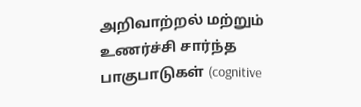அறிவாற்றல் மற்றும் உணர்ச்சி சார்ந்த பாகுபாடுகள் (cognitive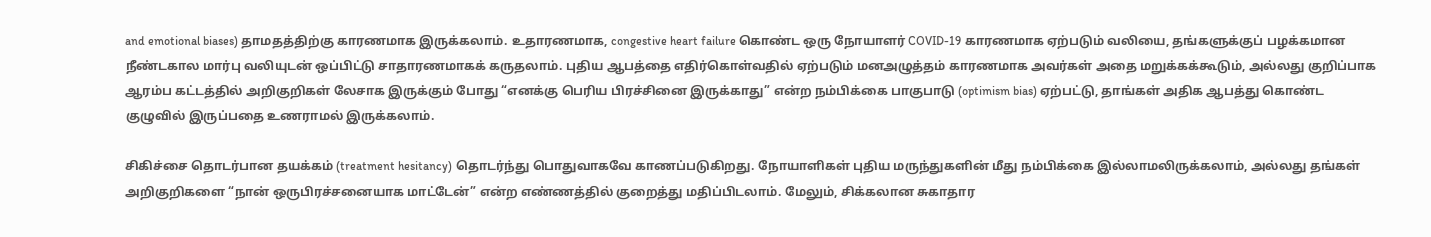and emotional biases) தாமதத்திற்கு காரணமாக இருக்கலாம். உதாரணமாக, congestive heart failure கொண்ட ஒரு நோயாளர் COVID-19 காரணமாக ஏற்படும் வலியை, தங்களுக்குப் பழக்கமான நீண்டகால மார்பு வலியுடன் ஒப்பிட்டு சாதாரணமாகக் கருதலாம். புதிய ஆபத்தை எதிர்கொள்வதில் ஏற்படும் மனஅழுத்தம் காரணமாக அவர்கள் அதை மறுக்கக்கூடும், அல்லது குறிப்பாக ஆரம்ப கட்டத்தில் அறிகுறிகள் லேசாக இருக்கும் போது “எனக்கு பெரிய பிரச்சினை இருக்காது” என்ற நம்பிக்கை பாகுபாடு (optimism bias) ஏற்பட்டு, தாங்கள் அதிக ஆபத்து கொண்ட குழுவில் இருப்பதை உணராமல் இருக்கலாம்.

சிகிச்சை தொடர்பான தயக்கம் (treatment hesitancy) தொடர்ந்து பொதுவாகவே காணப்படுகிறது. நோயாளிகள் புதிய மருந்துகளின் மீது நம்பிக்கை இல்லாமலிருக்கலாம், அல்லது தங்கள் அறிகுறிகளை “நான் ஒருபிரச்சனையாக மாட்டேன்” என்ற எண்ணத்தில் குறைத்து மதிப்பிடலாம். மேலும், சிக்கலான சுகாதார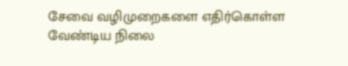சேவை வழிமுறைகளை எதிர்கொள்ள வேண்டிய நிலை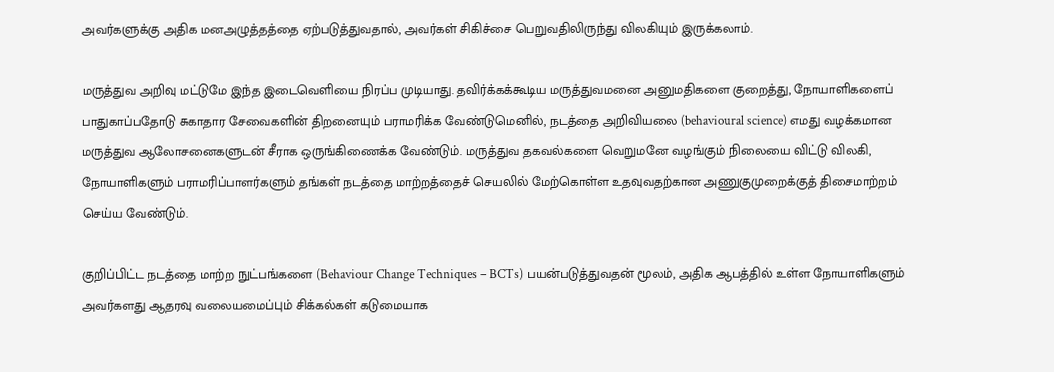அவர்களுக்கு அதிக மனஅழுத்தத்தை ஏற்படுத்துவதால், அவர்கள் சிகிச்சை பெறுவதிலிருந்து விலகியும் இருக்கலாம்.

மருத்துவ அறிவு மட்டுமே இந்த இடைவெளியை நிரப்ப முடியாது. தவிர்க்கக்கூடிய மருத்துவமனை அனுமதிகளை குறைத்து, நோயாளிகளைப் பாதுகாப்பதோடு சுகாதார சேவைகளின் திறனையும் பராமரிக்க வேண்டுமெனில், நடத்தை அறிவியலை (behavioural science) எமது வழக்கமான மருத்துவ ஆலோசனைகளுடன் சீராக ஒருங்கிணைக்க வேண்டும். மருத்துவ தகவல்களை வெறுமனே வழங்கும் நிலையை விட்டு விலகி, நோயாளிகளும் பராமரிப்பாளர்களும் தங்கள் நடத்தை மாற்றத்தைச் செயலில் மேற்கொள்ள உதவுவதற்கான அணுகுமுறைக்குத் திசைமாற்றம் செய்ய வேண்டும்.

குறிப்பிட்ட நடத்தை மாற்ற நுட்பங்களை (Behaviour Change Techniques – BCTs) பயன்படுத்துவதன் மூலம், அதிக ஆபத்தில் உள்ள நோயாளிகளும் அவர்களது ஆதரவு வலையமைப்பும் சிக்கல்கள் கடுமையாக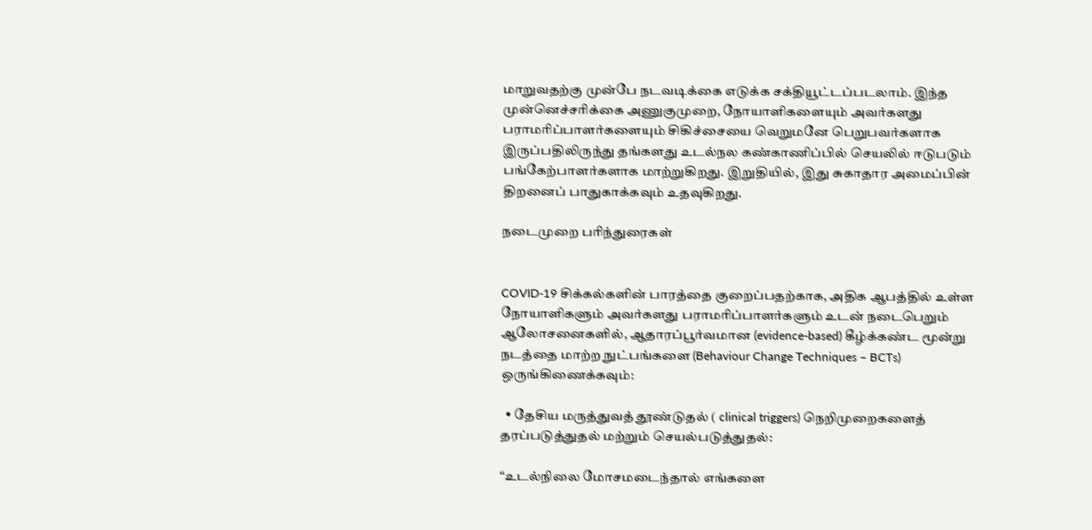மாறுவதற்கு முன்பே நடவடிக்கை எடுக்க சக்தியூட்டப்படலாம். இந்த முன்னெச்சரிக்கை அணுகுமுறை, நோயாளிகளையும் அவர்களது பராமரிப்பாளர்களையும் சிகிச்சையை வெறுமனே பெறுபவர்களாக இருப்பதிலிருந்து தங்களது உடல்நல கண்காணிப்பில் செயலில் ஈடுபடும் பங்கேற்பாளர்களாக மாற்றுகிறது. இறுதியில், இது சுகாதார அமைப்பின் திறனைப் பாதுகாக்கவும் உதவுகிறது.

நடைமுறை பரிந்துரைகள்


COVID-19 சிக்கல்களின் பாரத்தை குறைப்பதற்காக, அதிக ஆபத்தில் உள்ள நோயாளிகளும் அவர்களது பராமரிப்பாளர்களும் உடன் நடைபெறும் ஆலோசனைகளில், ஆதாரப்பூர்வமான (evidence-based) கீழ்க்கண்ட மூன்று நடத்தை மாற்ற நுட்பங்களை (Behaviour Change Techniques – BCTs) ஒருங்கிணைக்கவும்:

  • தேசிய மருத்துவத் தூண்டுதல் ( clinical triggers) நெறிமுறைகளைத் தரப்படுத்துதல் மற்றும் செயல்படுத்துதல்:

“உடல்நிலை மோசமடைந்தால் எங்களை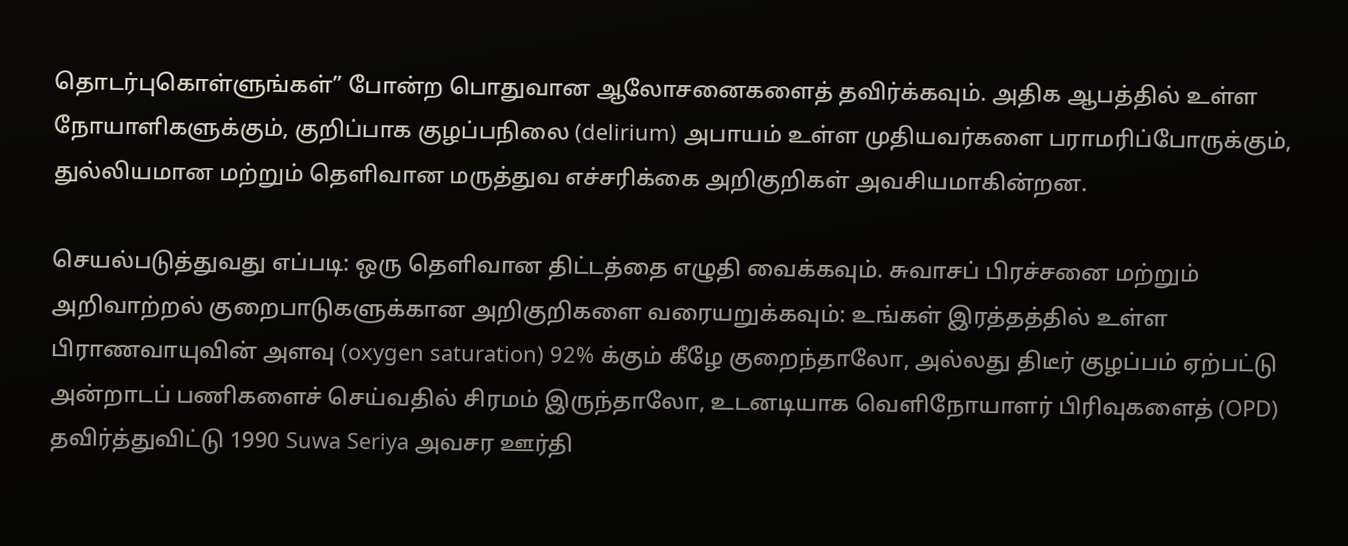தொடர்புகொள்ளுங்கள்” போன்ற பொதுவான ஆலோசனைகளைத் தவிர்க்கவும். அதிக ஆபத்தில் உள்ள நோயாளிகளுக்கும், குறிப்பாக குழப்பநிலை (delirium) அபாயம் உள்ள முதியவர்களை பராமரிப்போருக்கும், துல்லியமான மற்றும் தெளிவான மருத்துவ எச்சரிக்கை அறிகுறிகள் அவசியமாகின்றன.

செயல்படுத்துவது எப்படி: ஒரு தெளிவான திட்டத்தை எழுதி வைக்கவும். சுவாசப் பிரச்சனை மற்றும் அறிவாற்றல் குறைபாடுகளுக்கான அறிகுறிகளை வரையறுக்கவும்: உங்கள் இரத்தத்தில் உள்ள பிராணவாயுவின் அளவு (oxygen saturation) 92% க்கும் கீழே குறைந்தாலோ, அல்லது திடீர் குழப்பம் ஏற்பட்டு அன்றாடப் பணிகளைச் செய்வதில் சிரமம் இருந்தாலோ, உடனடியாக வெளிநோயாளர் பிரிவுகளைத் (OPD) தவிர்த்துவிட்டு 1990 Suwa Seriya அவசர ஊர்தி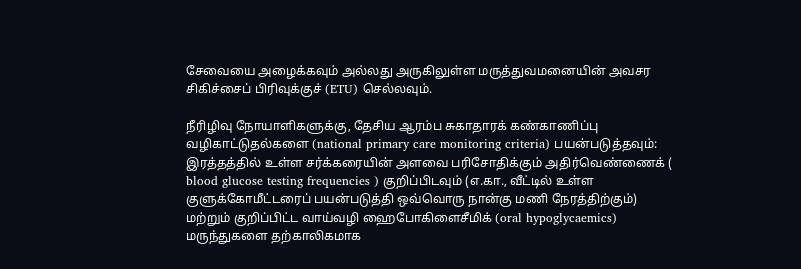சேவையை அழைக்கவும் அல்லது அருகிலுள்ள மருத்துவமனையின் அவசர சிகிச்சைப் பிரிவுக்குச் (ETU) செல்லவும்.

நீரிழிவு நோயாளிகளுக்கு, தேசிய ஆரம்ப சுகாதாரக் கண்காணிப்பு வழிகாட்டுதல்களை (national primary care monitoring criteria) பயன்படுத்தவும்: இரத்தத்தில் உள்ள சர்க்கரையின் அளவை பரிசோதிக்கும் அதிர்வெண்ணைக் ( blood glucose testing frequencies ) குறிப்பிடவும் (எ.கா., வீட்டில் உள்ள குளுக்கோமீட்டரைப் பயன்படுத்தி ஒவ்வொரு நான்கு மணி நேரத்திற்கும்) மற்றும் குறிப்பிட்ட வாய்வழி ஹைபோகிளைசீமிக் (oral hypoglycaemics) மருந்துகளை தற்காலிகமாக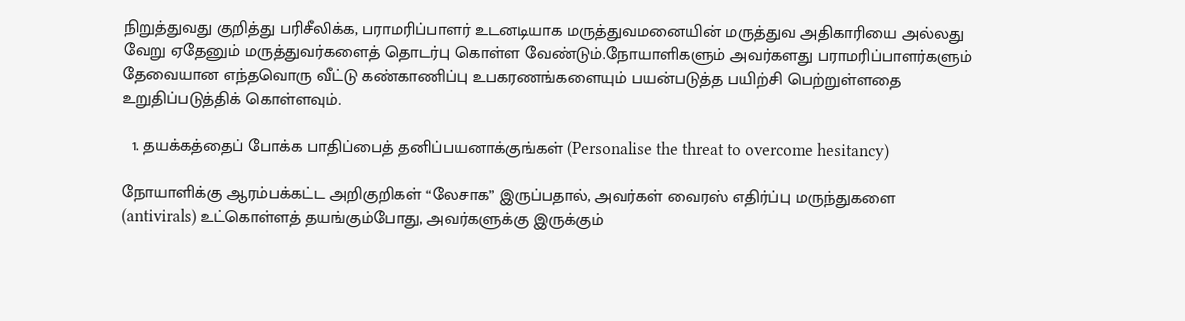நிறுத்துவது குறித்து பரிசீலிக்க, பராமரிப்பாளர் உடனடியாக மருத்துவமனையின் மருத்துவ அதிகாரியை அல்லது வேறு ஏதேனும் மருத்துவர்களைத் தொடர்பு கொள்ள வேண்டும்.நோயாளிகளும் அவர்களது பராமரிப்பாளர்களும் தேவையான எந்தவொரு வீட்டு கண்காணிப்பு உபகரணங்களையும் பயன்படுத்த பயிற்சி பெற்றுள்ளதை உறுதிப்படுத்திக் கொள்ளவும்.

  1. தயக்கத்தைப் போக்க பாதிப்பைத் தனிப்பயனாக்குங்கள் (Personalise the threat to overcome hesitancy)

நோயாளிக்கு ஆரம்பக்கட்ட அறிகுறிகள் “லேசாக” இருப்பதால், அவர்கள் வைரஸ் எதிர்ப்பு மருந்துகளை (antivirals) உட்கொள்ளத் தயங்கும்போது, அவர்களுக்கு இருக்கும்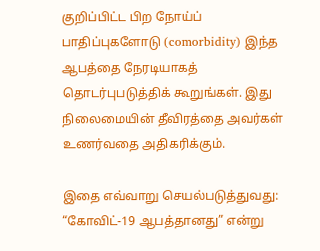குறிப்பிட்ட பிற நோய்ப் பாதிப்புகளோடு (comorbidity) இந்த ஆபத்தை நேரடியாகத் தொடர்புபடுத்திக் கூறுங்கள். இது நிலைமையின் தீவிரத்தை அவர்கள் உணர்வதை அதிகரிக்கும்.

இதை எவ்வாறு செயல்படுத்துவது: “கோவிட்-19 ஆபத்தானது” என்று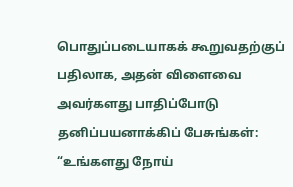பொதுப்படையாகக் கூறுவதற்குப் பதிலாக, அதன் விளைவை அவர்களது பாதிப்போடு தனிப்பயனாக்கிப் பேசுங்கள்: “உங்களது நோய்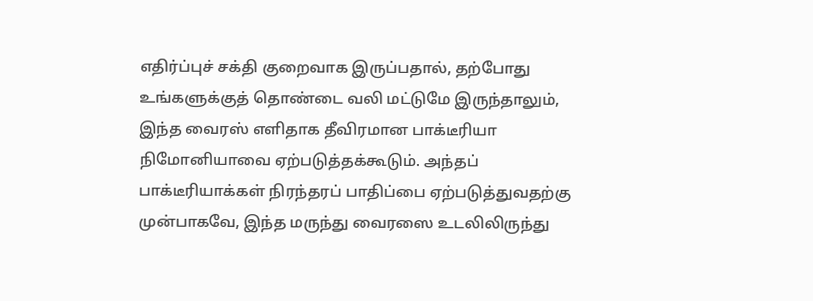எதிர்ப்புச் சக்தி குறைவாக இருப்பதால், தற்போது உங்களுக்குத் தொண்டை வலி மட்டுமே இருந்தாலும், இந்த வைரஸ் எளிதாக தீவிரமான பாக்டீரியா நிமோனியாவை ஏற்படுத்தக்கூடும். அந்தப் பாக்டீரியாக்கள் நிரந்தரப் பாதிப்பை ஏற்படுத்துவதற்கு முன்பாகவே, இந்த மருந்து வைரஸை உடலிலிருந்து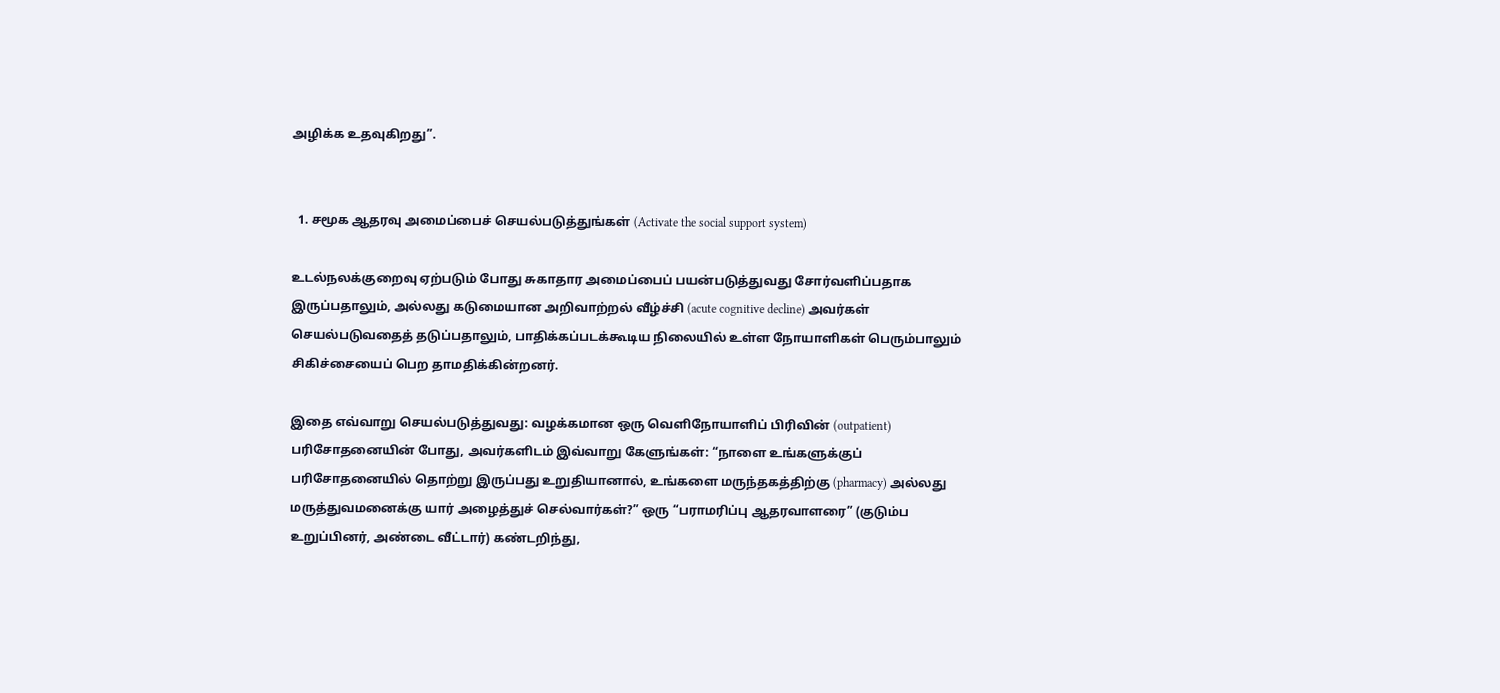அழிக்க உதவுகிறது”.


  1. சமூக ஆதரவு அமைப்பைச் செயல்படுத்துங்கள் (Activate the social support system)

உடல்நலக்குறைவு ஏற்படும் போது சுகாதார அமைப்பைப் பயன்படுத்துவது சோர்வளிப்பதாக இருப்பதாலும், அல்லது கடுமையான அறிவாற்றல் வீழ்ச்சி (acute cognitive decline) அவர்கள் செயல்படுவதைத் தடுப்பதாலும், பாதிக்கப்படக்கூடிய நிலையில் உள்ள நோயாளிகள் பெரும்பாலும் சிகிச்சையைப் பெற தாமதிக்கின்றனர்.

இதை எவ்வாறு செயல்படுத்துவது: வழக்கமான ஒரு வெளிநோயாளிப் பிரிவின் (outpatient) பரிசோதனையின் போது, அவர்களிடம் இவ்வாறு கேளுங்கள்: “நாளை உங்களுக்குப் பரிசோதனையில் தொற்று இருப்பது உறுதியானால், உங்களை மருந்தகத்திற்கு (pharmacy) அல்லது மருத்துவமனைக்கு யார் அழைத்துச் செல்வார்கள்?” ஒரு “பராமரிப்பு ஆதரவாளரை” (குடும்ப உறுப்பினர், அண்டை வீட்டார்) கண்டறிந்து,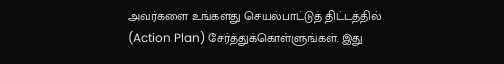அவர்களை உங்களது செயல்பாட்டுத் திட்டத்தில் (Action Plan) சேர்த்துக்கொள்ளுங்கள். இது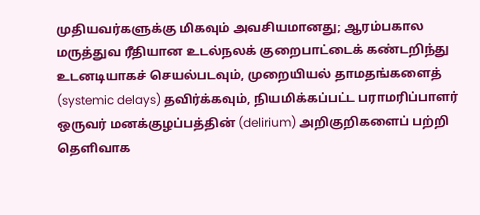முதியவர்களுக்கு மிகவும் அவசியமானது; ஆரம்பகால மருத்துவ ரீதியான உடல்நலக் குறைபாட்டைக் கண்டறிந்து உடனடியாகச் செயல்படவும், முறையியல் தாமதங்களைத் (systemic delays) தவிர்க்கவும், நியமிக்கப்பட்ட பராமரிப்பாளர் ஒருவர் மனக்குழப்பத்தின் (delirium) அறிகுறிகளைப் பற்றி தெளிவாக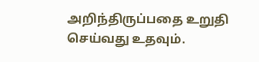அறிந்திருப்பதை உறுதி செய்வது உதவும்.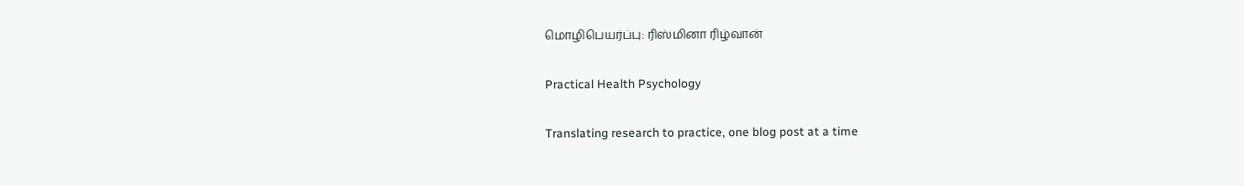மொழிபெயர்ப்பு: ரிஸ்மினா ரிழ்வான்

Practical Health Psychology

Translating research to practice, one blog post at a time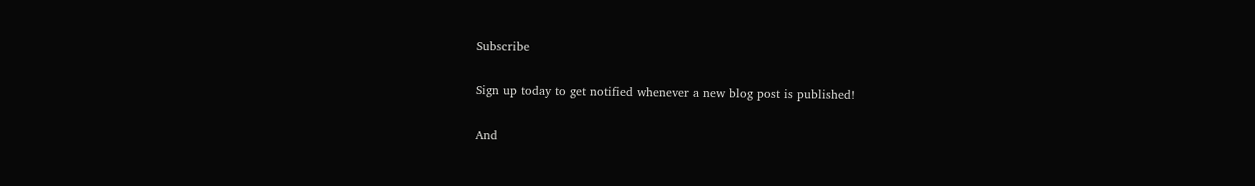Subscribe

Sign up today to get notified whenever a new blog post is published!

And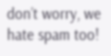don’t worry, we hate spam too!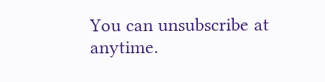You can unsubscribe at anytime.